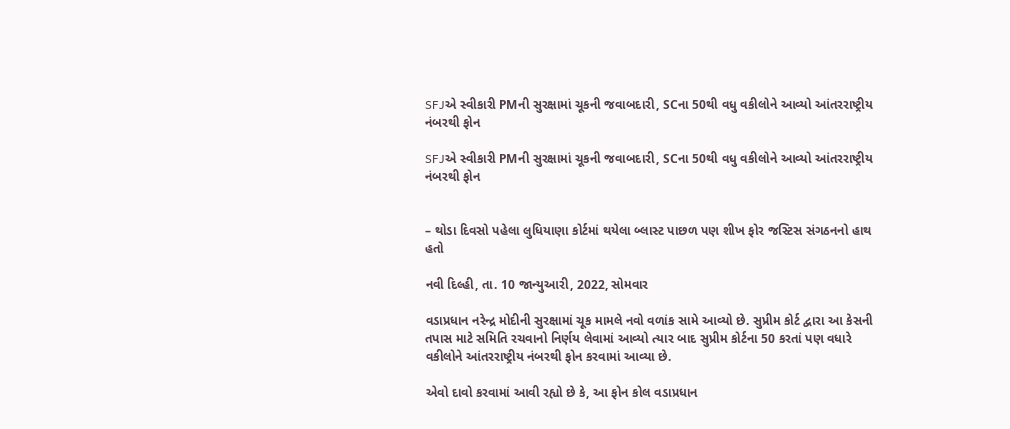SFJએ સ્વીકારી PMની સુરક્ષામાં ચૂકની જવાબદારી, SCના 50થી વધુ વકીલોને આવ્યો આંતરરાષ્ટ્રીય નંબરથી ફોન

SFJએ સ્વીકારી PMની સુરક્ષામાં ચૂકની જવાબદારી, SCના 50થી વધુ વકીલોને આવ્યો આંતરરાષ્ટ્રીય નંબરથી ફોન


– થોડા દિવસો પહેલા લુધિયાણા કોર્ટમાં થયેલા બ્લાસ્ટ પાછળ પણ શીખ ફોર જસ્ટિસ સંગઠનનો હાથ હતો

નવી દિલ્હી, તા. 10 જાન્યુઆરી, 2022, સોમવાર

વડાપ્રધાન નરેન્દ્ર મોદીની સુરક્ષામાં ચૂક મામલે નવો વળાંક સામે આવ્યો છે. સુપ્રીમ કોર્ટ દ્વારા આ કેસની તપાસ માટે સમિતિ રચવાનો નિર્ણય લેવામાં આવ્યો ત્યાર બાદ સુપ્રીમ કોર્ટના 50 કરતાં પણ વધારે વકીલોને આંતરરાષ્ટ્રીય નંબરથી ફોન કરવામાં આવ્યા છે.

એવો દાવો કરવામાં આવી રહ્યો છે કે, આ ફોન કોલ વડાપ્રધાન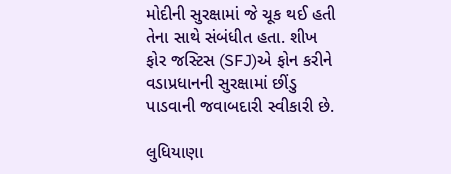મોદીની સુરક્ષામાં જે ચૂક થઈ હતી તેના સાથે સંબંધીત હતા. શીખ ફોર જસ્ટિસ (SFJ)એ ફોન કરીને વડાપ્રધાનની સુરક્ષામાં છીંડુ પાડવાની જવાબદારી સ્વીકારી છે.

લુધિયાણા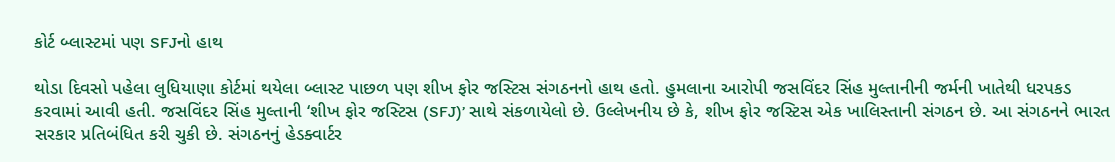કોર્ટ બ્લાસ્ટમાં પણ SFJનો હાથ

થોડા દિવસો પહેલા લુધિયાણા કોર્ટમાં થયેલા બ્લાસ્ટ પાછળ પણ શીખ ફોર જસ્ટિસ સંગઠનનો હાથ હતો. હુમલાના આરોપી જસવિંદર સિંહ મુલ્તાનીની જર્મની ખાતેથી ધરપકડ કરવામાં આવી હતી. જસવિંદર સિંહ મુલ્તાની ‘શીખ ફોર જસ્ટિસ (SFJ)’ સાથે સંકળાયેલો છે. ઉલ્લેખનીય છે કે, શીખ ફોર જસ્ટિસ એક ખાલિસ્તાની સંગઠન છે. આ સંગઠનને ભારત સરકાર પ્રતિબંધિત કરી ચુકી છે. સંગઠનનું હેડક્વાર્ટર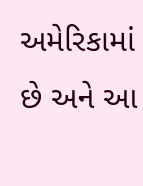અમેરિકામાં છે અને આ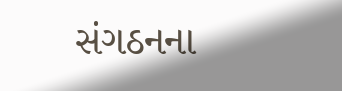સંગઠનના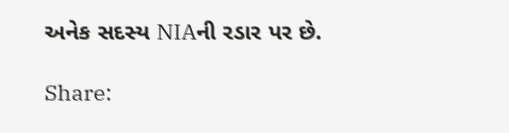અનેક સદસ્ય NIAની રડાર પર છે.

Share: